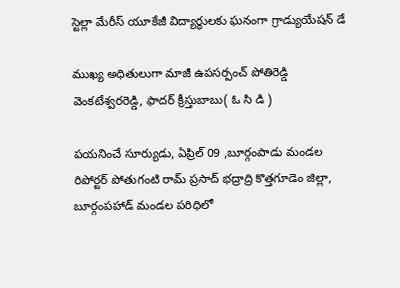స్టెల్లా మేరీస్ యూకేజీ విద్యార్థులకు ఘనంగా గ్రాడ్యుయేషన్ డే

ముఖ్య అధితులుగా మాజీ ఉపసర్పంచ్ పోతిరెడ్డి వెంకటేశ్వరరెడ్డి, ఫాదర్ క్రీస్తుబాబు( ఓ సి డి )

పయనించే సూర్యుడు, ఏప్రిల్ 09 ,బూర్గంపాడు మండల రిపోర్టర్ పోతుగంటి రామ్ ప్రసాద్ భద్రాద్రి కొత్తగూడెం జిల్లా, బూర్గంపహాడ్ మండల పరిధిలో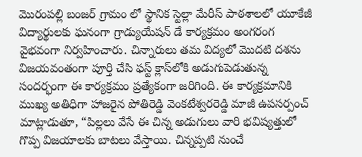మొరంపల్లి బంజర్ గ్రామం లో స్థానిక స్టెల్లా మేరీస్ పాఠశాలలో యూకేజీ విద్యార్థులకు ఘనంగా గ్రాడ్యుయేషన్ డే కార్యక్రమం అంగరంగ వైభవంగా నిర్వహించారు. చిన్నారులు తమ విద్యలో మొదటి దశను విజయవంతంగా పూర్తి చేసి ఫస్ట్ క్లాస్‌లోకి అడుగుపెడుతున్న సందర్భంగా ఈ కార్యక్రమం ప్రత్యేకంగా జరిగింది. ఈ కార్యక్రమానికి ముఖ్య అతిధిగా హాజరైన పోతిరెడ్డి వెంకటేశ్వరరెడ్డి మాజీ ఉపసర్పంచ్ మాట్లాడుతూ, “పిల్లలు వేసే ఈ చిన్న అడుగులు వారి భవిష్యత్తులో గొప్ప విజయాలకు బాటలు వేస్తాయి. చిన్నప్పటి నుంచే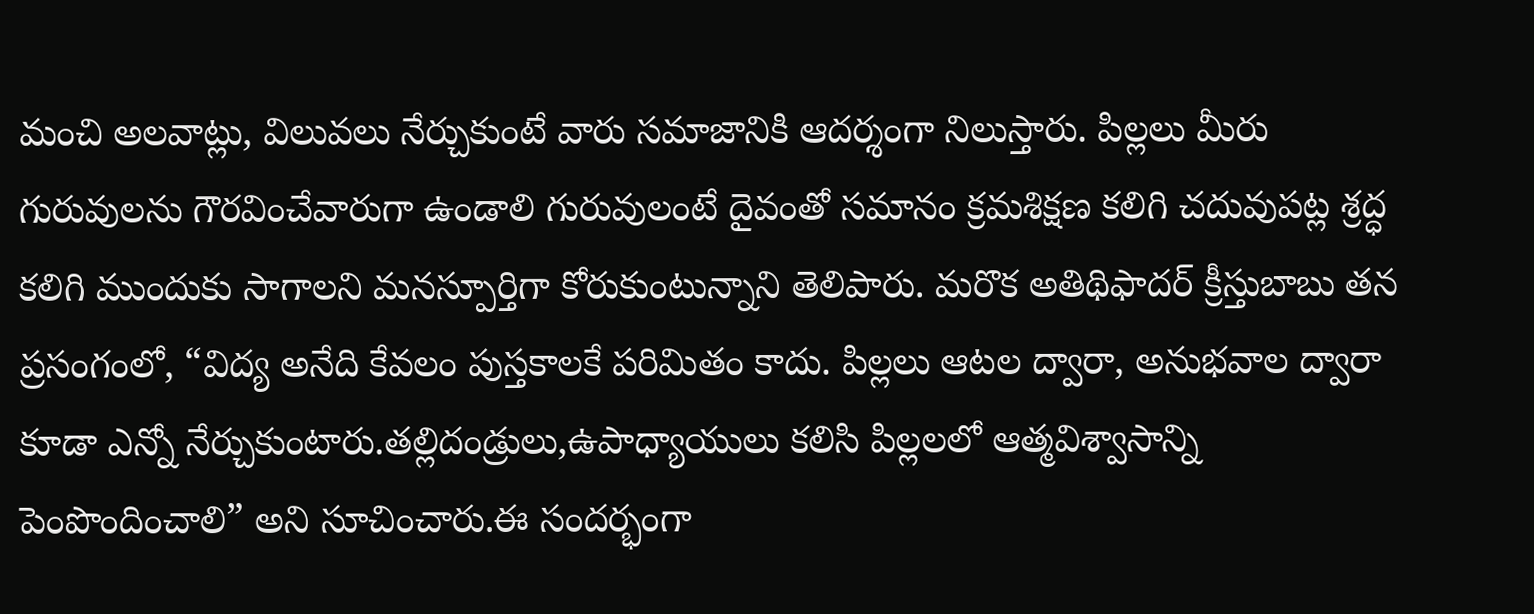మంచి అలవాట్లు, విలువలు నేర్చుకుంటే వారు సమాజానికి ఆదర్శంగా నిలుస్తారు. పిల్లలు మీరు గురువులను గౌరవించేవారుగా ఉండాలి గురువులంటే దైవంతో సమానం క్రమశిక్షణ కలిగి చదువుపట్ల శ్రద్ధ కలిగి ముందుకు సాగాలని మనస్పూర్తిగా కోరుకుంటున్నాని తెలిపారు. మరొక అతిథిఫాదర్ క్రీస్తుబాబు తన ప్రసంగంలో, “విద్య అనేది కేవలం పుస్తకాలకే పరిమితం కాదు. పిల్లలు ఆటల ద్వారా, అనుభవాల ద్వారా కూడా ఎన్నో నేర్చుకుంటారు.తల్లిదండ్రులు,ఉపాధ్యాయులు కలిసి పిల్లలలో ఆత్మవిశ్వాసాన్ని పెంపొందించాలి” అని సూచించారు.ఈ సందర్భంగా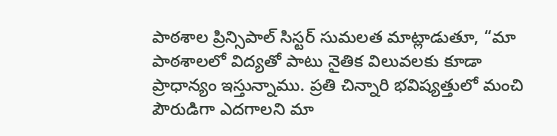పాఠశాల ప్రిన్సిపాల్ సిస్టర్ సుమలత మాట్లాడుతూ, “మా పాఠశాలలో విద్యతో పాటు నైతిక విలువలకు కూడా ప్రాధాన్యం ఇస్తున్నాము. ప్రతి చిన్నారి భవిష్యత్తులో మంచి పౌరుడిగా ఎదగాలని మా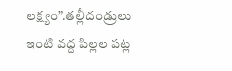లక్ష్యం”.తల్లీదండ్రులు ఇంటి వద్ద పిల్లల పట్ల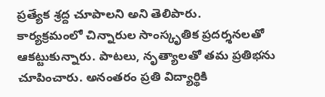ప్రత్యేక శ్రద్ద చూపాలని అని తెలిపారు.
కార్యక్రమంలో చిన్నారుల సాంస్కృతిక ప్రదర్శనలతో ఆకట్టుకున్నారు. పాటలు, నృత్యాలతో తమ ప్రతిభను చూపించారు. అనంతరం ప్రతి విద్యార్థికి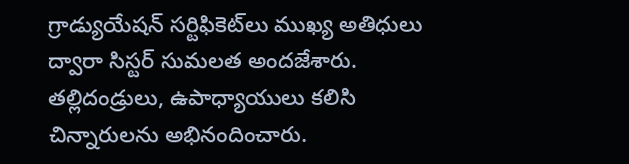గ్రాడ్యుయేషన్ సర్టిఫికెట్‌లు ముఖ్య అతిధులు ద్వారా సిస్టర్ సుమలత అందజేశారు. తల్లిదండ్రులు, ఉపాధ్యాయులు కలిసి చిన్నారులను అభినందించారు.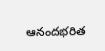ఆనందభరిత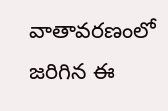వాతావరణంలో జరిగిన ఈ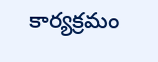కార్యక్రమం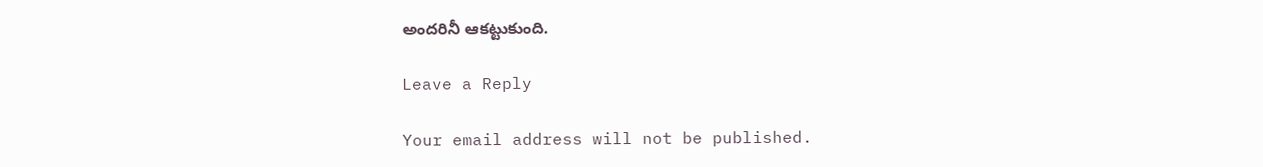అందరినీ ఆకట్టుకుంది.

Leave a Reply

Your email address will not be published.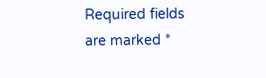Required fields are marked *